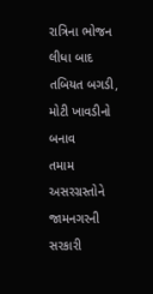રાત્રિના ભોજન લીધા બાદ તબિયત બગડી, મોટી ખાવડીનો બનાવ
તમામ અસરગ્રસ્તોને જામનગરની સરકારી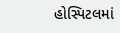હોસ્પિટલમાં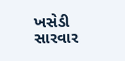ખસેડી સારવાર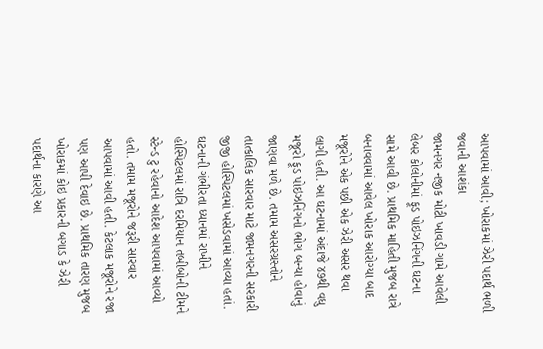આપવામાં આવી; ખોરાકમાં ઝેરી પદાર્થ ભળી જવાની આશંકા
જામનગર નજીક મોટી ખાવડી ગામે આવેલી લેબર કોલોનીમાં ફૂડ પોઇઝનિંગની ઘટના સામે આવી છે. પ્રાથમિક માહિતી મુજબ રાત્રે બનાવવામાં આવેલ ખોરાક આરોગ્યા બાદ મજૂરોને એક પછી એક ઝેરી અસર થવા લાગી હતી. આ ઘટનામાં અંદાજે ૪૭થી વધુ મજૂરો ફૂડ પોઇઝનિંગનો ભોગ બન્યા હોવાનું જાણવા મળે છે. તમામ અસરગ્રસ્તોને તાત્કાલિક સારવાર માટે જામનગરની સરકારી જીજી હોસ્પિટલમાં ખસેડવામાં આવ્યા હતાં. ઘટનાની ગંભીરતા ધ્યાનમાં રાખીને હોસ્પિટલમાં રાત્રિ દરમિયાન તબીબોની ટીમને સ્ટેન્ડ ટુ રહેવાનો આદેશ આપવામાં આવ્યો હતો. તમામ મજૂરોને જરૂરી સારવાર આપવામાં આવી હતી. કેટલાક મજૂરોને રજા પણ આપી દેવાઇ છે. પ્રાથમિક તારણ મુજબ ખોરાકમાં કોઇ પ્રકારની બગાડ કે ઝેરી પદાર્થના કારણે આ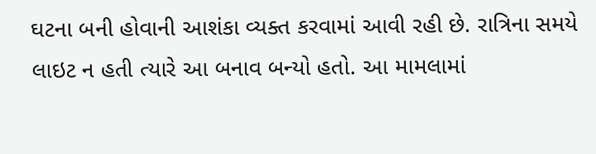ઘટના બની હોવાની આશંકા વ્યક્ત કરવામાં આવી રહી છે. રાત્રિના સમયે લાઇટ ન હતી ત્યારે આ બનાવ બન્યો હતો. આ મામલામાં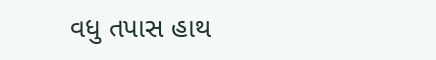વધુ તપાસ હાથ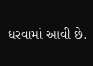ધરવામાં આવી છે.